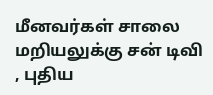மீனவர்கள் சாலை மறியலுக்கு சன் டிவி , புதிய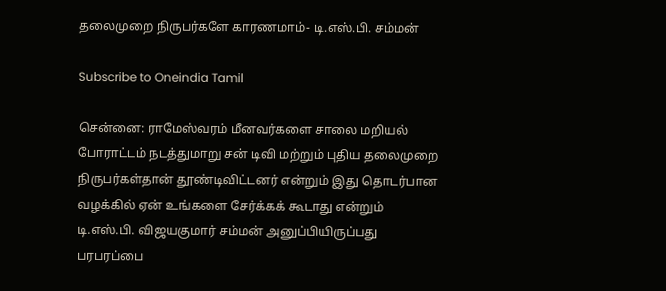தலைமுறை நிருபர்களே காரணமாம்- டி.எஸ்.பி. சம்மன்

Subscribe to Oneindia Tamil

சென்னை: ராமேஸ்வரம் மீனவர்களை சாலை மறியல் போராட்டம் நடத்துமாறு சன் டிவி மற்றும் புதிய தலைமுறை நிருபர்கள்தான் தூண்டிவிட்டனர் என்றும் இது தொடர்பான வழக்கில் ஏன் உங்களை சேர்க்கக் கூடாது என்றும் டி.எஸ்.பி. விஜயகுமார் சம்மன் அனுப்பியிருப்பது பரபரப்பை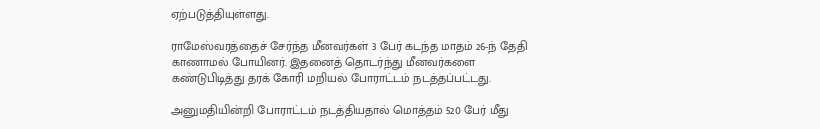ஏற்படுத்தியுள்ளது.

ராமேஸ்வரத்தைச் சேர்ந்த மீனவர்கள் 3 பேர் கடந்த மாதம் 26-ந் தேதி காணாமல் போயினர். இதனைத் தொடர்ந்து மீனவர்களை கண்டுபிடித்து தரக் கோரி மறியல் போராட்டம் நடத்தப்பட்டது.

அனுமதியின்றி போராட்டம் நடத்தியதால் மொத்தம் 520 பேர் மீது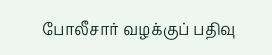போலீசார் வழக்குப் பதிவு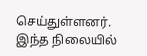செய்துள்ளனர். இந்த நிலையில்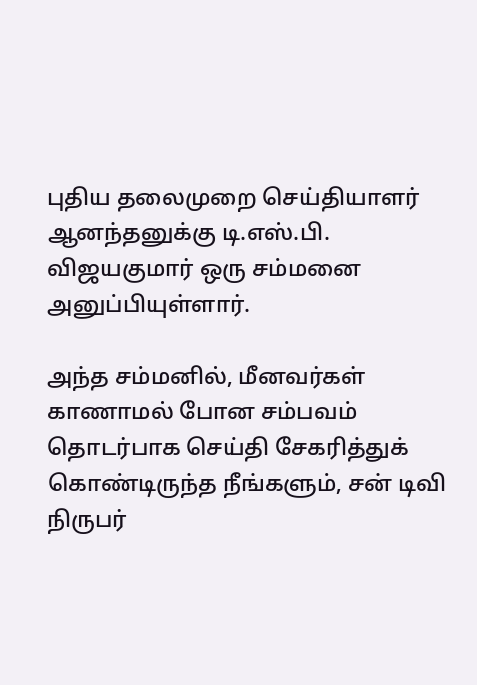புதிய தலைமுறை செய்தியாளர் ஆனந்தனுக்கு டி.எஸ்.பி. விஜயகுமார் ஒரு சம்மனை அனுப்பியுள்ளார்.

அந்த சம்மனில், மீனவர்கள் காணாமல் போன சம்பவம் தொடர்பாக செய்தி சேகரித்துக் கொண்டிருந்த நீங்களும், சன் டிவி நிருபர்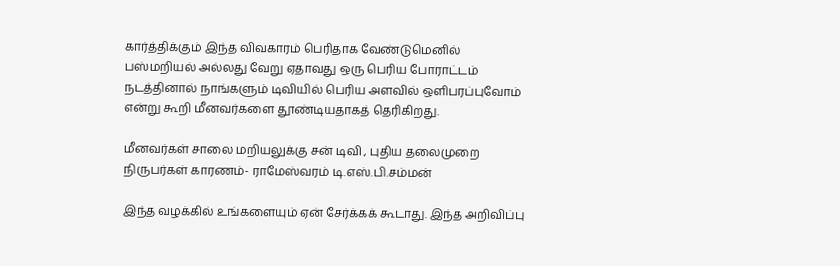கார்த்திக்கும் இந்த விவகாரம் பெரிதாக வேண்டுமெனில் பஸ்மறியல் அல்லது வேறு ஏதாவது ஒரு பெரிய போராட்டம் நடத்தினால் நாங்களும் டிவியில் பெரிய அளவில் ஒளிபரப்புவோம் என்று கூறி மீனவர்களை தூண்டியதாகத் தெரிகிறது.

மீனவர்கள் சாலை மறியலுக்கு சன் டிவி , புதிய தலைமுறை நிருபர்கள் காரணம்- ராமேஸ்வரம் டி.எஸ்.பி.சம்மன்

இந்த வழக்கில் உங்களையும் ஏன் சேர்க்கக் கூடாது. இந்த அறிவிப்பு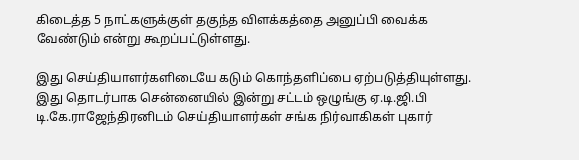கிடைத்த 5 நாட்களுக்குள் தகுந்த விளக்கத்தை அனுப்பி வைக்க வேண்டும் என்று கூறப்பட்டுள்ளது.

இது செய்தியாளர்களிடையே கடும் கொந்தளிப்பை ஏற்படுத்தியுள்ளது. இது தொடர்பாக சென்னையில் இன்று சட்டம் ஒழுங்கு ஏ.டி.ஜி.பி டி.கே.ராஜேந்திரனிடம் செய்தியாளர்கள் சங்க நிர்வாகிகள் புகார்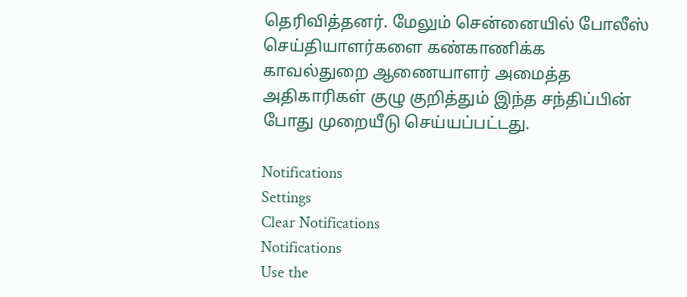தெரிவித்தனர். மேலும் சென்னையில் போலீஸ் செய்தியாளர்களை கண்காணிக்க காவல்துறை ஆணையாளர் அமைத்த அதிகாரிகள் குழு குறித்தும் இந்த சந்திப்பின் போது முறையீடு செய்யப்பட்டது.

Notifications
Settings
Clear Notifications
Notifications
Use the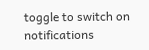toggle to switch on notifications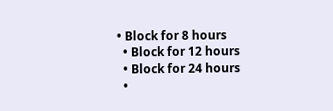• Block for 8 hours
  • Block for 12 hours
  • Block for 24 hours
  •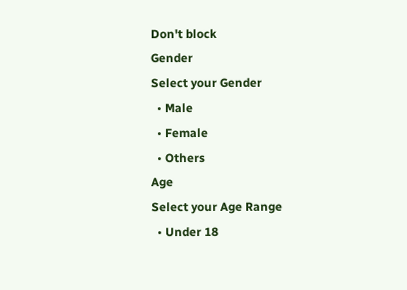Don't block
Gender
Select your Gender
  • Male
  • Female
  • Others
Age
Select your Age Range
  • Under 18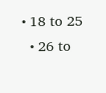• 18 to 25
  • 26 to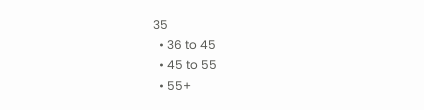35
  • 36 to 45
  • 45 to 55
  • 55+